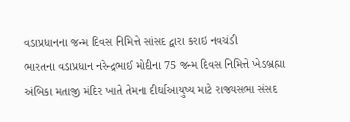વડાપ્રધાનના જન્મ દિવસ નિમિત્તે સાંસદ દ્વારા કરાઇ નવચંડી
ભારતના વડાપ્રધાન નરેન્દ્રભાઈ મોદીના 75 જન્મ દિવસ નિમિત્તે ખેડબ્રહ્મા અંબિકા મતાજી મંદિર ખાતે તેમના દીર્ઘાઆયુષ્ય માટે રાજ્યસભા સંસદ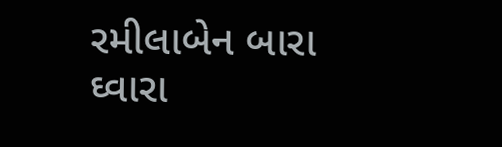રમીલાબેન બારા ઘ્વારા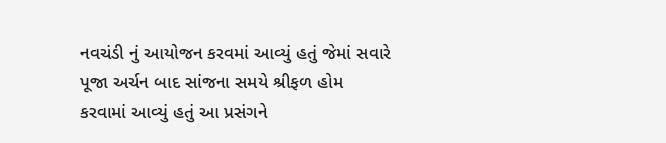નવચંડી નું આયોજન કરવમાં આવ્યું હતું જેમાં સવારે પૂજા અર્ચન બાદ સાંજના સમયે શ્રીફળ હોમ કરવામાં આવ્યું હતું આ પ્રસંગને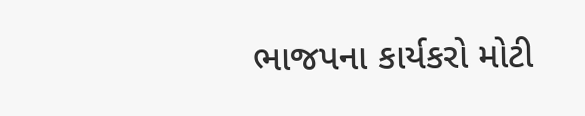ભાજપના કાર્યકરો મોટી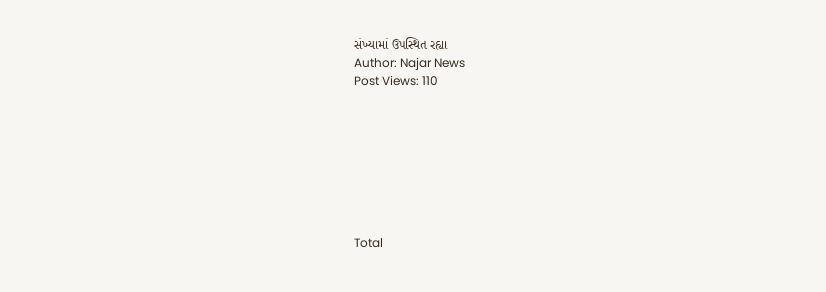સંખ્યામાં ઉપસ્થિત રહ્યા
Author: Najar News
Post Views: 110








Total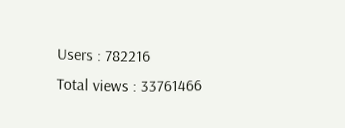Users : 782216
Total views : 33761466